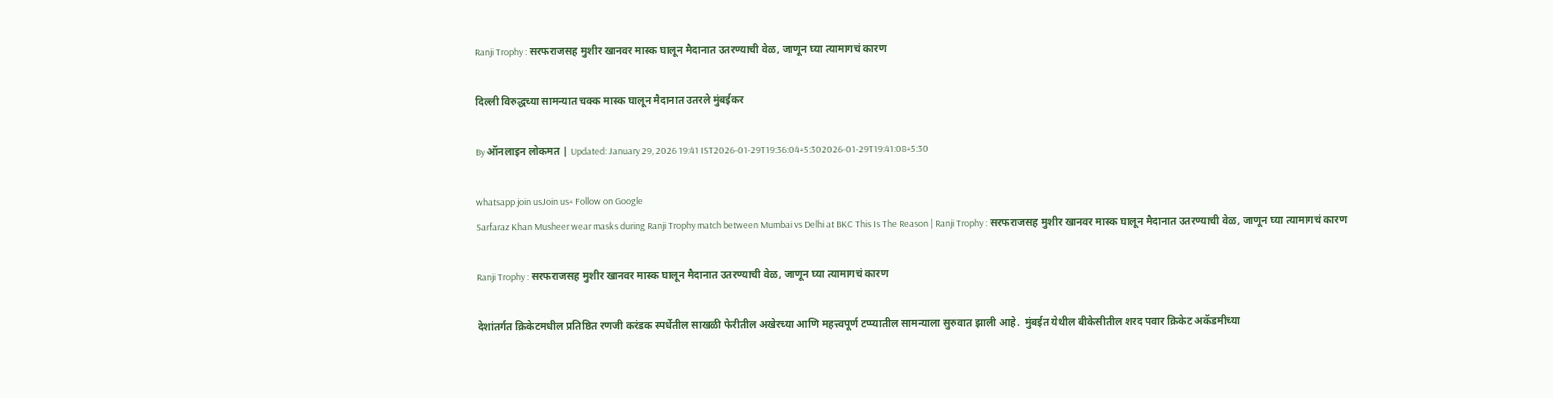Ranji Trophy : सरफराजसह मुशीर खानवर मास्क घालून मैदानात उतरण्याची वेळ, जाणून घ्या त्यामागचं कारण

दिल्ली विरुद्धच्या सामन्यात चक्क मास्क घालून मैदानात उतरले मुंबईकर

By ऑनलाइन लोकमत | Updated: January 29, 2026 19:41 IST2026-01-29T19:36:04+5:302026-01-29T19:41:08+5:30

whatsapp join usJoin us+ Follow on Google
Sarfaraz Khan Musheer wear masks during Ranji Trophy match between Mumbai vs Delhi at BKC This Is The Reason | Ranji Trophy : सरफराजसह मुशीर खानवर मास्क घालून मैदानात उतरण्याची वेळ, जाणून घ्या त्यामागचं कारण

Ranji Trophy : सरफराजसह मुशीर खानवर मास्क घालून मैदानात उतरण्याची वेळ, जाणून घ्या त्यामागचं कारण

देशांतर्गत क्रिकेटमधील प्रतिष्ठित रणजी करंडक स्पर्धेतील साखळी फेरीतील अखेरच्या आणि महत्त्वपूर्ण टप्प्यातील सामन्याला सुरुवात झाली आहे.  मुंबईत येथील बीकेसीतील शरद पवार क्रिकेट अकॅडमीच्या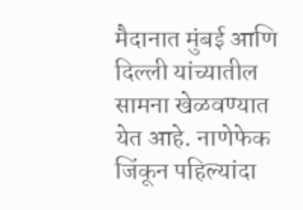मैदानात मुंबई आणि दिल्ली यांच्यातील सामना खेळवण्यात येत आहे. नाणेफेक जिंकून पहिल्यांदा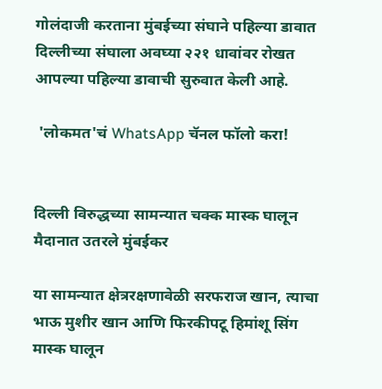गोलंदाजी करताना मुंबईच्या संघाने पहिल्या डावात दिल्लीच्या संघाला अवघ्या २२१ धावांवर रोखत आपल्या पहिल्या डावाची सुरुवात केली आहे.

 'लोकमत'चं WhatsApp चॅनल फॉलो करा!


दिल्ली विरुद्धच्या सामन्यात चक्क मास्क घालून मैदानात उतरले मुंबईकर

या सामन्यात क्षेत्ररक्षणावेळी सरफराज खान, त्याचा भाऊ मुशीर खान आणि फिरकीपटू हिमांशू सिंग मास्क घालून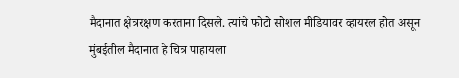मैदानात क्षेत्ररक्षण करताना दिसले. त्यांचे फोटो सोशल मीडियावर व्हायरल होत असून मुंबईतील मैदानात हे चित्र पाहायला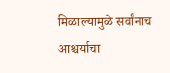मिळाल्यामुळे सर्वांनाच आश्चर्याचा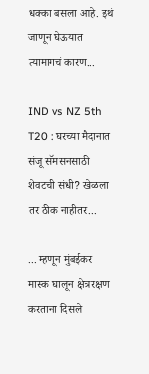धक्का बसला आहे. इथं जाणून घेऊयात त्यामागचं कारण...

IND vs NZ 5th T20 : घरच्या मैदानात संजू सॅमसनसाठी शेवटची संधी? खेळला तर ठीक नाहीतर...

... म्हणून मुंबईकर मास्क घालून क्षेत्ररक्षण करताना दिसले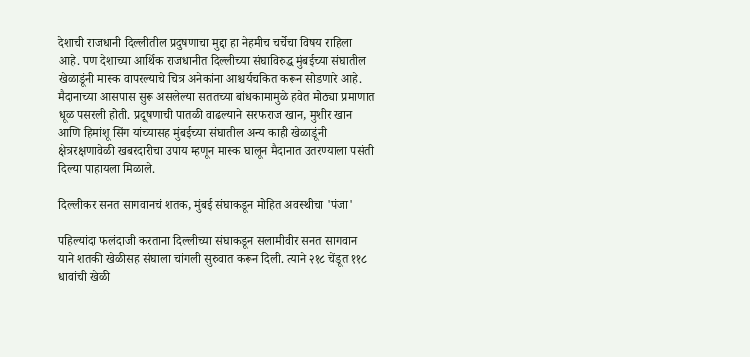देशाची राजधानी दिल्लीतील प्रदुषणाचा मुद्दा हा नेहमीच चर्चेचा विषय राहिला आहे. पण देशाच्या आर्थिक राजधानीत दिल्लीच्या संघाविरुद्ध मुंबईच्या संघातील खेळाडूंनी मास्क वापरल्याचे चित्र अनेकांना आश्चर्यचकित करून सोडणारे आहे. मैदानाच्या आसपास सुरू असलेल्या सततच्या बांधकामामुळे हवेत मोठ्या प्रमाणात धूळ पसरली होती. प्रदूषणाची पातळी वाढल्याने सरफराज खान, मुशीर खान आणि हिमांशू सिंग यांच्यासह मुंबईच्या संघातील अन्य काही खेळाडूंनी क्षेत्ररक्षणावेळी खबरदारीचा उपाय म्हणून मास्क घालून मैदानात उतरण्याला पसंती दिल्या पाहायला मिळाले.

दिल्लीकर सनत सागवानचं शतक, मुंबई संघाकडून मोहित अवस्थीचा 'पंजा'

पहिल्यांदा फलंदाजी करताना दिल्लीच्या संघाकडून सलामीवीर सनत सागवान याने शतकी खेळीसह संघाला चांगली सुरुवात करून दिली. त्याने २१८ चेंडूत ११८ धावांची खेळी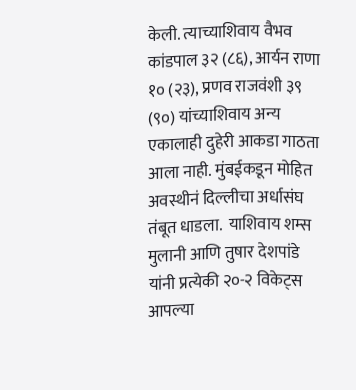केली. त्याच्याशिवाय वैभव कांडपाल ३२ (८६), आर्यन राणा १० (२३), प्रणव राजवंशी ३९ (९०) यांच्याशिवाय अन्य एकालाही दुहेरी आकडा गाठता आला नाही. मुंबईकडून मोहित अवस्थीनं दिल्लीचा अर्धासंघ तंबूत धाडला.  याशिवाय शम्स मुलानी आणि तुषार देशपांडे यांनी प्रत्येकी २०-२ विकेट्स आपल्या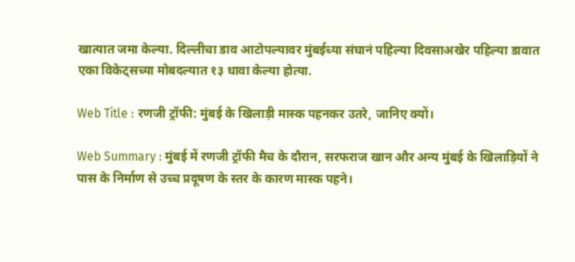खात्यात जमा केल्या. दिल्लीचा डाव आटोपल्यावर मुंबईच्या संघानं पहिल्या दिवसाअखेर पहिल्या डावात एका विकेट्सच्या मोबदल्यात १३ धावा केल्या होत्या.

Web Title : रणजी ट्रॉफी: मुंबई के खिलाड़ी मास्क पहनकर उतरे, जानिए क्यों।

Web Summary : मुंबई में रणजी ट्रॉफी मैच के दौरान, सरफराज खान और अन्य मुंबई के खिलाड़ियों ने पास के निर्माण से उच्च प्रदूषण के स्तर के कारण मास्क पहने।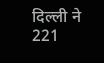दिल्ली ने 221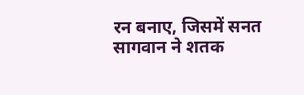रन बनाए, जिसमें सनत सागवान ने शतक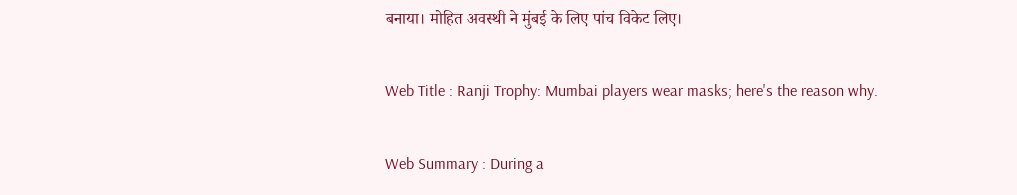बनाया। मोहित अवस्थी ने मुंबई के लिए पांच विकेट लिए।

Web Title : Ranji Trophy: Mumbai players wear masks; here's the reason why.

Web Summary : During a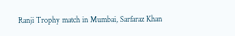Ranji Trophy match in Mumbai, Sarfaraz Khan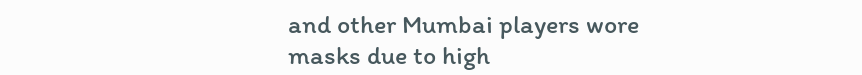and other Mumbai players wore masks due to high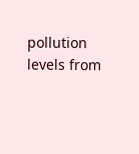pollution levels from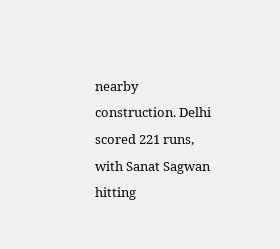nearby construction. Delhi scored 221 runs, with Sanat Sagwan hitting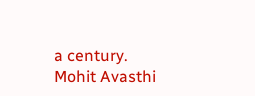a century. Mohit Avasthi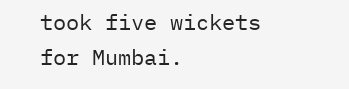took five wickets for Mumbai.